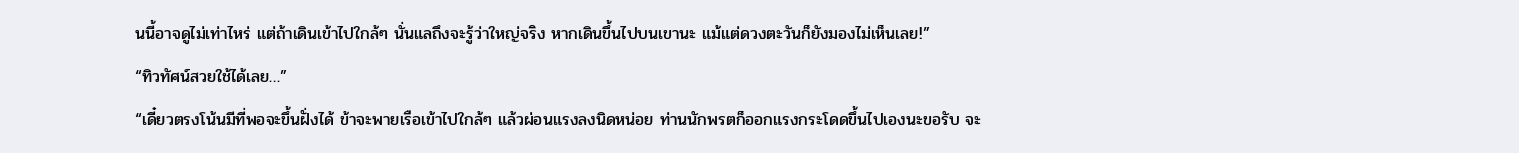นนี้อาจดูไม่เท่าไหร่ แต่ถ้าเดินเข้าไปใกล้ๆ นั่นแลถึงจะรู้ว่าใหญ่จริง หากเดินขึ้นไปบนเขานะ แม้แต่ดวงตะวันก็ยังมองไม่เห็นเลย!”
“ทิวทัศน์สวยใช้ได้เลย…”
“เดี๋ยวตรงโน้นมีที่พอจะขึ้นฝั่งได้ ข้าจะพายเรือเข้าไปใกล้ๆ แล้วผ่อนแรงลงนิดหน่อย ท่านนักพรตก็ออกแรงกระโดดขึ้นไปเองนะขอรับ จะ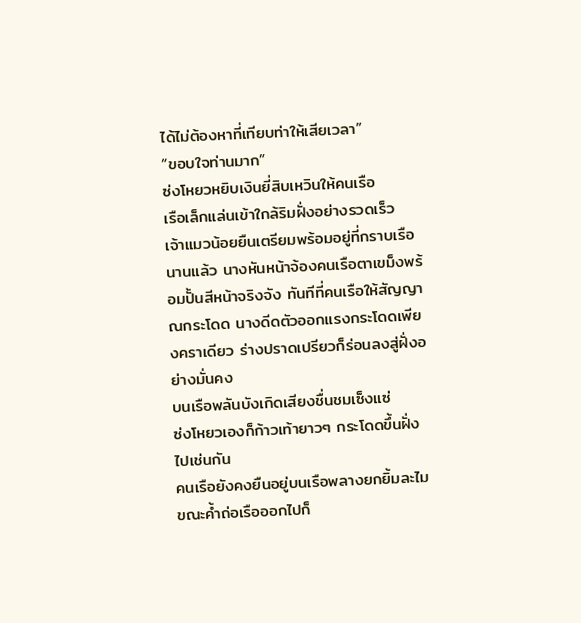ได้ไม่ต้องหาที่เทียบท่าให้เสียเวลา”
“ขอบใจท่านมาก”
ซ่งโหยวหยิบเงินยี่สิบเหวินให้คนเรือ
เรือเล็กแล่นเข้าใกล้ริมฝั่งอย่างรวดเร็ว
เจ้าแมวน้อยยืนเตรียมพร้อมอยู่ที่กราบเรือนานแล้ว นางหันหน้าจ้องคนเรือตาเขม็งพร้อมปั้นสีหน้าจริงจัง ทันทีที่คนเรือให้สัญญาณกระโดด นางดีดตัวออกแรงกระโดดเพียงคราเดียว ร่างปราดเปรียวก็ร่อนลงสู่ฝั่งอย่างมั่นคง
บนเรือพลันบังเกิดเสียงชื่นชมเซ็งแซ่
ซ่งโหยวเองก็ก้าวเท้ายาวๆ กระโดดขึ้นฝั่งไปเช่นกัน
คนเรือยังคงยืนอยู่บนเรือพลางยกยิ้มละไม ขณะค้ำถ่อเรือออกไปก็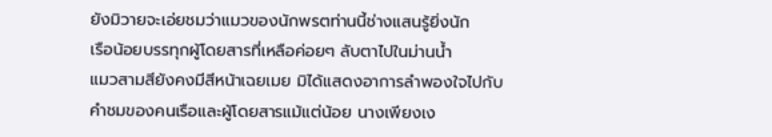ยังมิวายจะเอ่ยชมว่าแมวของนักพรตท่านนี้ช่างแสนรู้ยิ่งนัก
เรือน้อยบรรทุกผู้โดยสารที่เหลือค่อยๆ ลับตาไปในม่านน้ำ
แมวสามสียังคงมีสีหน้าเฉยเมย มิได้แสดงอาการลำพองใจไปกับคำชมของคนเรือและผู้โดยสารแม้แต่น้อย นางเพียงเง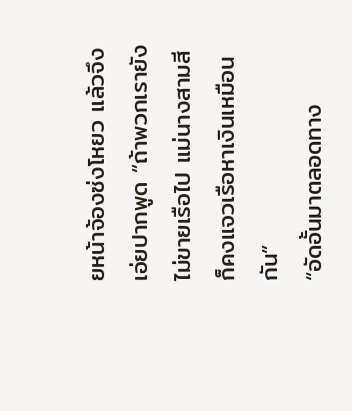ยหน้าจ้องซ่งโหยว แล้วจึงเอ่ยปากพูด “ถ้าพวกเรายังไม่ขายเรือไป แม่นางสามสีก็คงแจวเรือหาเงินเหมือนกัน”
“อัดอั้นมาตลอดทาง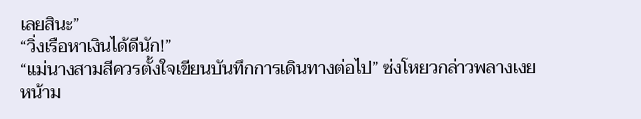เลยสินะ”
“วิ่งเรือหาเงินได้ดีนัก!”
“แม่นางสามสีควรตั้งใจเขียนบันทึกการเดินทางต่อไป” ซ่งโหยวกล่าวพลางเงยหน้าม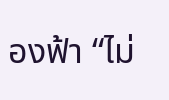องฟ้า “ไม่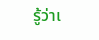รู้ว่าเ